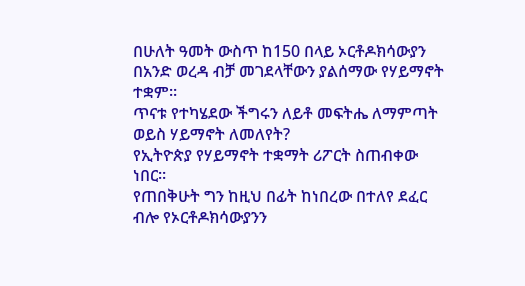በሁለት ዓመት ውስጥ ከ150 በላይ ኦርቶዶክሳውያን በአንድ ወረዳ ብቻ መገደላቸውን ያልሰማው የሃይማኖት ተቋም።
ጥናቱ የተካሄደው ችግሩን ለይቶ መፍትሔ ለማምጣት ወይስ ሃይማኖት ለመለየት?
የኢትዮጵያ የሃይማኖት ተቋማት ሪፖርት ስጠብቀው ነበር።
የጠበቅሁት ግን ከዚህ በፊት ከነበረው በተለየ ደፈር ብሎ የኦርቶዶክሳውያንን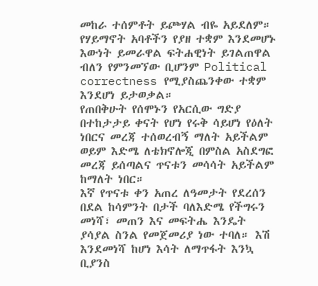መከራ ተሰምቶት ይጮሃል ብዬ አይደለም።
የሃይማኖት አባቶችን የያዘ ተቋም እንደመሆኑ እውነት ይመራዋል ፍትሐዊነት ይገልጠዋል ብለን የምንመኘው ቢሆንም Political correctness የሚያስጨንቀው ተቋም እንደሆነ ይታወቃል።
የጠበቅሁት የሰሞኑን የአርሲው ግድያ በተከታታይ ቀናት የሆነ የሩቅ ሳይሆነ የዕለት ነበርና መረጃ ተሰወረብኝ ማለት አይችልም ወይም እድሜ ለቴክኖሎጂ በምስል አስደግፎ መረጃ ይሰጣልና ጥናቱን መሳሳት አይችልም ከማለት ነበር።
እኛ የጥናቱ ቀን አጠረ ለዓመታት የደረሰን በደል ከሳምንት በታች ባለእድሜ የችግሩን መነሻ፣ መጠን እና መፍትሔ እንዴት ያሳያል ስንል የመጀመሪያ ነው ተባለ። እሽ እንደመነሻ ከሆነ እሳት ለማጥፋት እንኳ ቢያንስ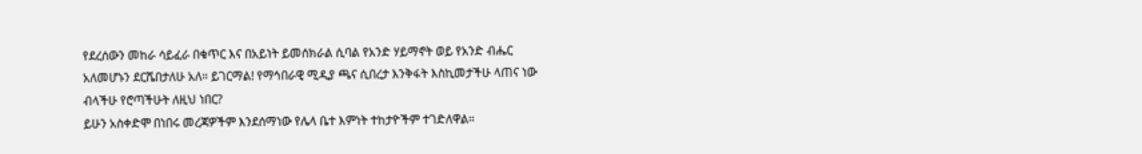የደረሰውን መከራ ሳይፈራ በቁጥር እና በአይነት ይመሰክራል ሲባል የአንድ ሃይማኖት ወይ የአንድ ብሔር አለመሆኑን ደርሼበታለሁ አለ። ይገርማል! የማኅበራዊ ሚዲያ ጫና ሲበረታ እንቅፋት እስኪመታችሁ ላጠና ነው ብላችሁ የሮጣችሁት ለዚህ ነበር?
ይሁን አስቀድሞ በነበሩ መረጃዎችም እንደሰማነው የሌላ ቤተ እምነት ተከታዮችም ተገድለዋል።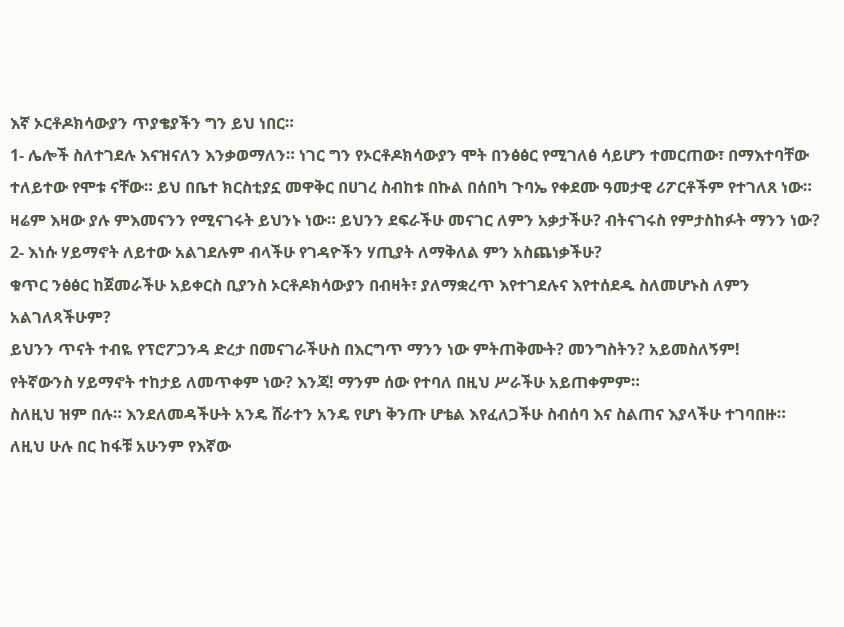እኛ ኦርቶዶክሳውያን ጥያቄያችን ግን ይህ ነበር።
1- ሌሎች ስለተገደሉ እናዝናለን እንቃወማለን። ነገር ግን የኦርቶዶክሳውያን ሞት በንፅፅር የሚገለፅ ሳይሆን ተመርጠው፣ በማእተባቸው ተለይተው የሞቱ ናቸው። ይህ በቤተ ክርስቲያኗ መዋቅር በሀገረ ስብከቱ በኩል በሰበካ ጉባኤ የቀደሙ ዓመታዊ ሪፖርቶችም የተገለጸ ነው። ዛሬም እዛው ያሉ ምእመናንን የሚናገሩት ይህንኑ ነው። ይህንን ደፍራችሁ መናገር ለምን አቃታችሁ? ብትናገሩስ የምታስከፉት ማንን ነው?
2- እነሱ ሃይማኖት ለይተው አልገደሉም ብላችሁ የገዳዮችን ሃጢያት ለማቅለል ምን አስጨነቃችሁ?
ቁጥር ንፅፅር ከጀመራችሁ አይቀርስ ቢያንስ ኦርቶዶክሳውያን በብዛት፣ ያለማቋረጥ እየተገደሉና እየተሰደዱ ስለመሆኑስ ለምን አልገለጻችሁም?
ይህንን ጥናት ተብዬ የፕሮፖጋንዳ ድረታ በመናገራችሁስ በእርግጥ ማንን ነው ምትጠቅሙት? መንግስትን? አይመስለኝም!
የትኛውንስ ሃይማኖት ተከታይ ለመጥቀም ነው? እንጃ! ማንም ሰው የተባለ በዚህ ሥራችሁ አይጠቀምም።
ስለዚህ ዝም በሉ። እንደለመዳችሁት አንዴ ሸራተን አንዴ የሆነ ቅንጡ ሆቴል እየፈለጋችሁ ስብሰባ እና ስልጠና እያላችሁ ተገባበዙ።
ለዚህ ሁሉ በር ከፋቹ አሁንም የእኛው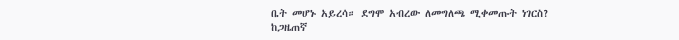ቤት መሆኑ አይረሳ። ደግሞ አብረው ለመግለጫ ሚቀመጡት ነገርስ?
ከጋዜጠኛ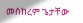መስከረም ጌታቸው